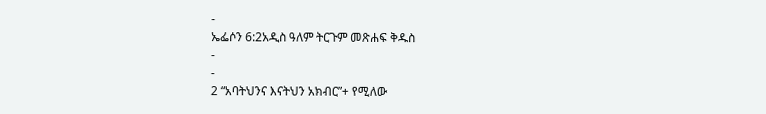-
ኤፌሶን 6:2አዲስ ዓለም ትርጉም መጽሐፍ ቅዱስ
-
-
2 “አባትህንና እናትህን አክብር”+ የሚለው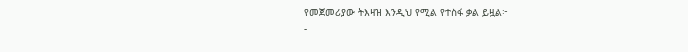የመጀመሪያው ትእዛዝ እንዲህ የሚል የተስፋ ቃል ይዟል፦
-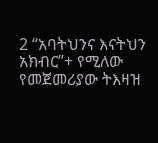2 “አባትህንና እናትህን አክብር”+ የሚለው የመጀመሪያው ትእዛዝ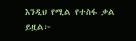እንዲህ የሚል የተስፋ ቃል ይዟል፦